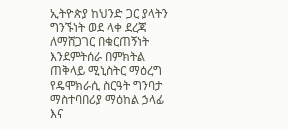ኢትዮጵያ ከህንድ ጋር ያላትን ግንኙነት ወደ ላቀ ደረጃ ለማሸጋገር በቁርጠኝነት እንደምትሰራ በምክትል ጠቅላይ ሚኒስትር ማዕረግ የዴሞክራሲ ስርዓት ግንባታ ማስተባበሪያ ማዕከል ኃላፊ እና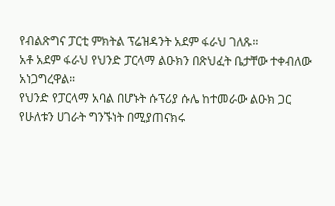የብልጽግና ፓርቲ ምክትል ፕሬዝዳንት አደም ፋራህ ገለጹ።
አቶ አደም ፋራህ የህንድ ፓርላማ ልዑክን በጽህፈት ቤታቸው ተቀብለው አነጋግረዋል።
የህንድ የፓርላማ አባል በሆኑት ሱፕሪያ ሱሌ ከተመራው ልዑክ ጋር የሁለቱን ሀገራት ግንኙነት በሚያጠናክሩ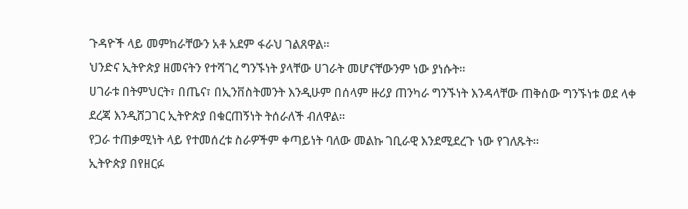ጉዳዮች ላይ መምከራቸውን አቶ አደም ፋራህ ገልጸዋል።
ህንድና ኢትዮጵያ ዘመናትን የተሻገረ ግንኙነት ያላቸው ሀገራት መሆናቸውንም ነው ያነሱት።
ሀገራቱ በትምህርት፣ በጤና፣ በኢንቨስትመንት እንዲሁም በሰላም ዙሪያ ጠንካራ ግንኙነት እንዳላቸው ጠቅሰው ግንኙነቱ ወደ ላቀ ደረጃ እንዲሸጋገር ኢትዮጵያ በቁርጠኝነት ትሰራለች ብለዋል።
የጋራ ተጠቃሚነት ላይ የተመሰረቱ ስራዎችም ቀጣይነት ባለው መልኩ ገቢራዊ እንደሚደረጉ ነው የገለጹት።
ኢትዮጵያ በየዘርፉ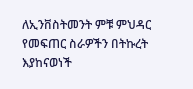ለኢንቨስትመንት ምቹ ምህዳር የመፍጠር ስራዎችን በትኩረት እያከናወነች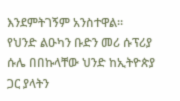እንደምትገኝም አንስተዋል።
የህንድ ልዑካን ቡድን መሪ ሱፕሪያ ሱሌ በበኩላቸው ህንድ ከኢትዮጵያ ጋር ያላትን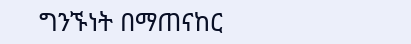ግንኙነት በማጠናከር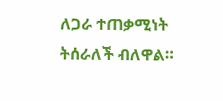ለጋራ ተጠቃሚነት ትሰራለች ብለዋል።